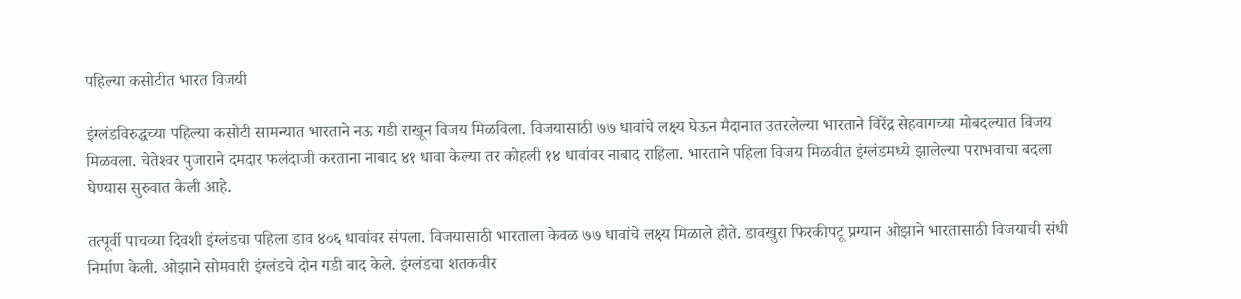पहिल्‍या कसोटीत भारत विजयी

इंग्‍लंडविरुद्धच्या पहिल्‍या कसोटी सामन्यात भारताने नऊ गडी राखून विजय मिळविला. विजयासाठी ७७ धावांचे लक्ष्‍य घेऊन मैदानात उतरलेल्‍या भारताने विरेंद्र सेहवागच्या मोबदल्यात विजय मिळवला. चेतेश्‍वर पुजाराने दमदार फलंदाजी करताना नाबाद ४१ धावा केल्या तर कोहली १४ धावांवर नाबाद राहिला. भारताने पहिला विजय मिळवीत इंग्‍लंडमध्ये झालेल्या पराभवाचा बदला घेण्यास सुरुवात केली आहे.

तत्पूर्वी पाचव्या दिवशी इंग्‍लंडचा पहिला डाव ४०६ धावांवर संपला. विजयासाठी भारताला केवळ ७७ धावांचे लक्ष्‍य मिळाले होते. डावखुरा फिरकीपटू प्रग्‍यान ओझाने भारतासाठी विजयाची संधी निर्माण केली. ओझाने सोमवारी इंग्‍लंडचे दोन गडी बाद केले. इंग्‍लंडचा शतकवीर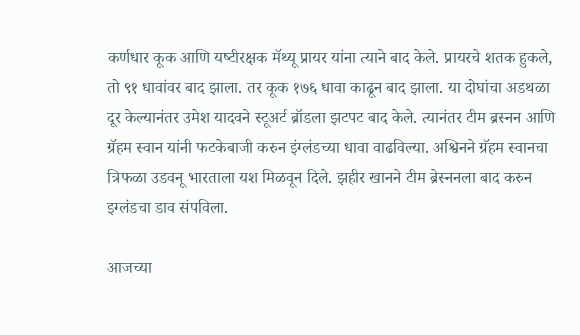कर्णधार कूक आणि यष्‍टीरक्षक मॅथ्‍यू प्रायर यांना त्‍याने बाद केले. प्रायरचे शतक हुकले, तो ९१ धावांवर बाद झाला. तर कूक १७६ धावा काढून बाद झाला. या दोघांचा अडथळा दूर केल्‍यानंतर उमेश यादवने स्‍टूअर्ट ब्रॉडला झटपट बाद केले. त्‍यानंतर टीम ब्रस्‍नन आणि ग्रॅहम स्‍वान यांनी फटकेबाजी करुन इंग्‍लंडच्‍या धावा वाढविल्‍या. अश्विनने ग्रॅहम स्‍वानचा त्रिफळा उडवनू भारताला यश मिळवून दिले. झहीर खानने टीम ब्रेस्‍ननला बाद करुन इग्‍लंडचा डाव संपविला.

आजच्या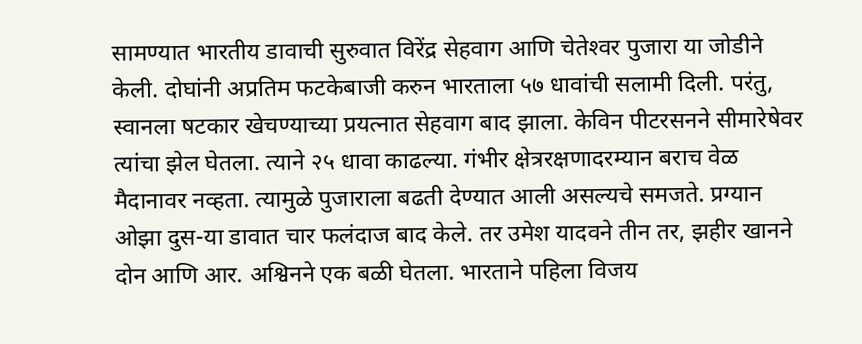सामण्यात भारतीय डावाची सुरुवात विरेंद्र सेहवाग आणि चेतेश्‍वर पुजारा या जोडीने केली. दोघांनी अप्रतिम फटकेबाजी करुन भारताला ५७ धावांची सलामी दिली. परंतु, स्‍वानला षटकार खेचण्‍याच्‍या प्रयत्‍नात सेहवाग बाद झाला. केविन पीटरसनने सीमारेषेवर त्‍यांचा झेल घेतला. त्‍याने २५ धावा काढल्‍या. गंभीर क्षेत्ररक्षणादरम्‍यान बराच वेळ मैदानावर नव्‍हता. त्‍यामुळे पुजाराला बढती देण्‍यात आली असल्यचे समजते. प्रग्‍यान ओझा दुस-या डावात चार फलंदाज बाद केले. तर उमेश यादवने तीन तर, झहीर खानने दोन आणि आर. अश्विनने एक बळी घेतला. भारताने पहिला विजय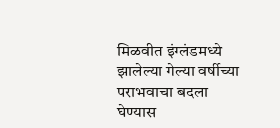मिळवीत इंग्‍लंडमध्ये झालेल्या गेल्या वर्षीच्या पराभवाचा बदला घेण्यास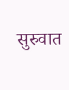सुरुवात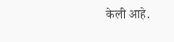केली आहे.